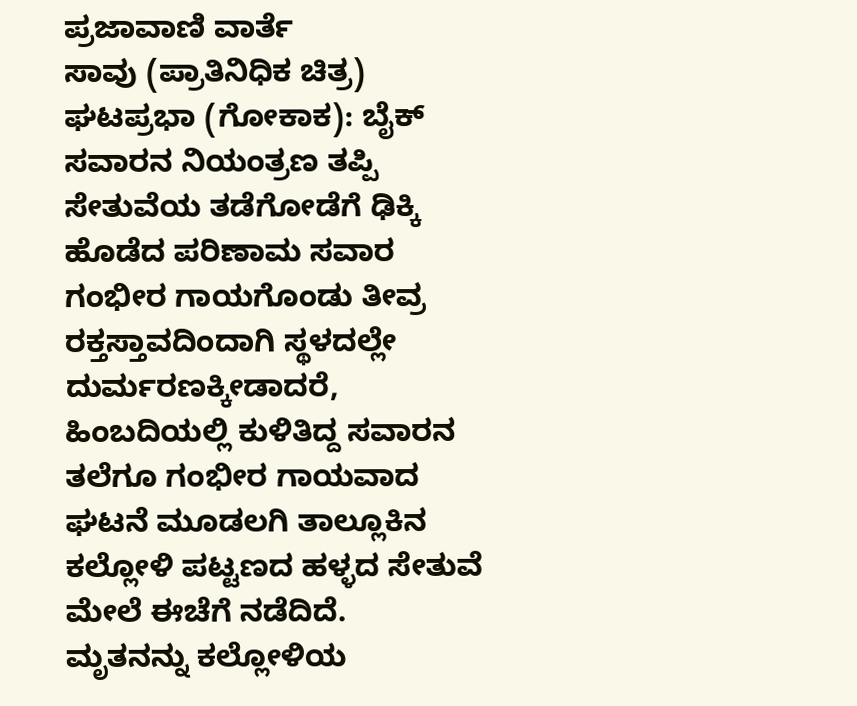ಪ್ರಜಾವಾಣಿ ವಾರ್ತೆ
ಸಾವು (ಪ್ರಾತಿನಿಧಿಕ ಚಿತ್ರ)
ಘಟಪ್ರಭಾ (ಗೋಕಾಕ): ಬೈಕ್ ಸವಾರನ ನಿಯಂತ್ರಣ ತಪ್ಪಿ ಸೇತುವೆಯ ತಡೆಗೋಡೆಗೆ ಢಿಕ್ಕಿ ಹೊಡೆದ ಪರಿಣಾಮ ಸವಾರ ಗಂಭೀರ ಗಾಯಗೊಂಡು ತೀವ್ರ ರಕ್ತಸ್ತಾವದಿಂದಾಗಿ ಸ್ಥಳದಲ್ಲೇ ದುರ್ಮರಣಕ್ಕೀಡಾದರೆ, ಹಿಂಬದಿಯಲ್ಲಿ ಕುಳಿತಿದ್ದ ಸವಾರನ ತಲೆಗೂ ಗಂಭೀರ ಗಾಯವಾದ ಘಟನೆ ಮೂಡಲಗಿ ತಾಲ್ಲೂಕಿನ ಕಲ್ಲೋಳಿ ಪಟ್ಟಣದ ಹಳ್ಳದ ಸೇತುವೆ ಮೇಲೆ ಈಚೆಗೆ ನಡೆದಿದೆ.
ಮೃತನನ್ನು ಕಲ್ಲೋಳಿಯ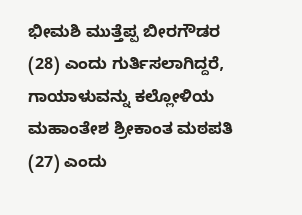ಭೀಮಶಿ ಮುತ್ತೆಪ್ಪ ಬೀರಗೌಡರ (28) ಎಂದು ಗುರ್ತಿಸಲಾಗಿದ್ದರೆ, ಗಾಯಾಳುವನ್ನು ಕಲ್ಲೋಳಿಯ ಮಹಾಂತೇಶ ಶ್ರೀಕಾಂತ ಮಠಪತಿ (27) ಎಂದು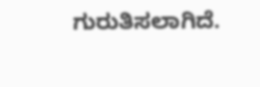ಗುರುತಿಸಲಾಗಿದೆ.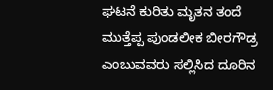ಘಟನೆ ಕುರಿತು ಮೃತನ ತಂದೆ ಮುತ್ತೆಪ್ಪ ಪುಂಡಲೀಕ ಬೀರಗೌಡ್ರ ಎಂಬುವವರು ಸಲ್ಲಿಸಿದ ದೂರಿನ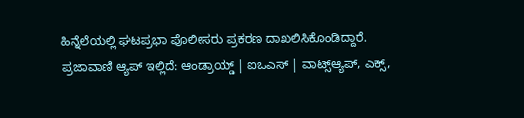ಹಿನ್ನೆಲೆಯಲ್ಲಿ ಘಟಪ್ರಭಾ ಪೊಲೀಸರು ಪ್ರಕರಣ ದಾಖಲಿಸಿಕೊಂಡಿದ್ದಾರೆ.
ಪ್ರಜಾವಾಣಿ ಆ್ಯಪ್ ಇಲ್ಲಿದೆ: ಆಂಡ್ರಾಯ್ಡ್ | ಐಒಎಸ್ | ವಾಟ್ಸ್ಆ್ಯಪ್, ಎಕ್ಸ್,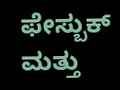ಫೇಸ್ಬುಕ್ ಮತ್ತು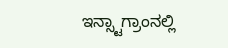ಇನ್ಸ್ಟಾಗ್ರಾಂನಲ್ಲಿ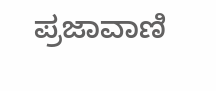ಪ್ರಜಾವಾಣಿ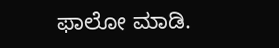ಫಾಲೋ ಮಾಡಿ.